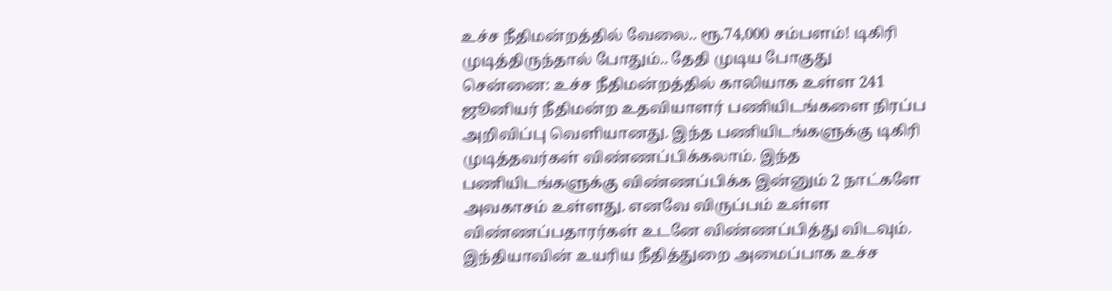உச்ச நீதிமன்றத்தில் வேலை.. ரூ.74,000 சம்பளம்! டிகிரி முடித்திருந்தால் போதும்.. தேதி முடிய போகுது
சென்னை: உச்ச நீதிமன்றத்தில் காலியாக உள்ள 241 ஜூனியர் நீதிமன்ற உதவியாளர் பணியிடங்களை நிரப்ப அறிவிப்பு வெளியானது. இந்த பணியிடங்களுக்கு டிகிரி முடித்தவர்கள் விண்ணப்பிக்கலாம். இந்த பணியிடங்களுக்கு விண்ணப்பிக்க இன்னும் 2 நாட்களே அவகாசம் உள்ளது. எனவே விருப்பம் உள்ள விண்ணப்பதாரர்கள் உடனே விண்ணப்பித்து விடவும்.
இந்தியாவின் உயரிய நீதித்துறை அமைப்பாக உச்ச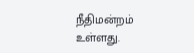நீதிமன்றம் உள்ளது.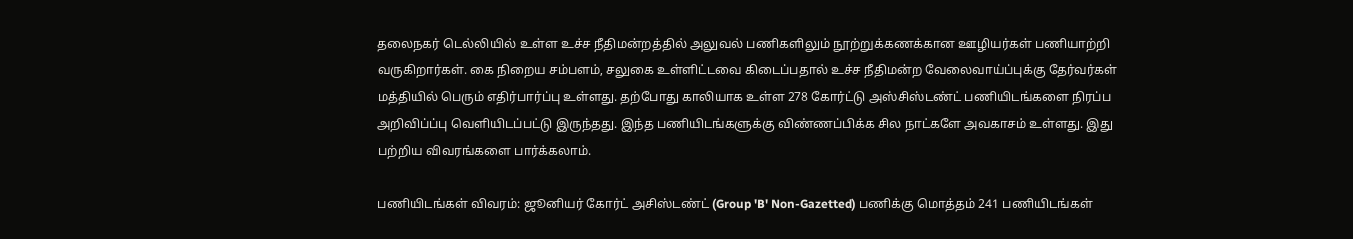தலைநகர் டெல்லியில் உள்ள உச்ச நீதிமன்றத்தில் அலுவல் பணிகளிலும் நூற்றுக்கணக்கான ஊழியர்கள் பணியாற்றி வருகிறார்கள். கை நிறைய சம்பளம், சலுகை உள்ளிட்டவை கிடைப்பதால் உச்ச நீதிமன்ற வேலைவாய்ப்புக்கு தேர்வர்கள் மத்தியில் பெரும் எதிர்பார்ப்பு உள்ளது. தற்போது காலியாக உள்ள 278 கோர்ட்டு அஸ்சிஸ்டண்ட் பணியிடங்களை நிரப்ப அறிவிப்ப்பு வெளியிடப்பட்டு இருந்தது. இந்த பணியிடங்களுக்கு விண்ணப்பிக்க சில நாட்களே அவகாசம் உள்ளது. இது பற்றிய விவரங்களை பார்க்கலாம்.

பணியிடங்கள் விவரம்: ஜூனியர் கோர்ட் அசிஸ்டண்ட் (Group 'B' Non-Gazetted) பணிக்கு மொத்தம் 241 பணியிடங்கள்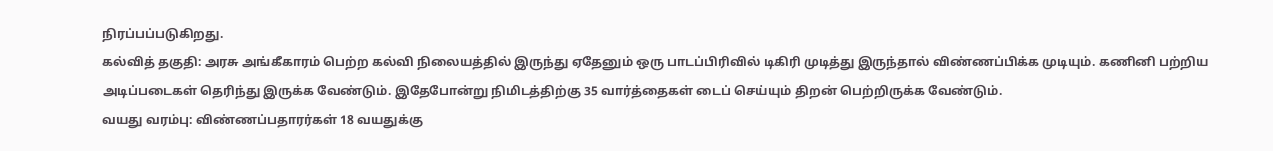நிரப்பப்படுகிறது.
கல்வித் தகுதி: அரசு அங்கீகாரம் பெற்ற கல்வி நிலையத்தில் இருந்து ஏதேனும் ஒரு பாடப்பிரிவில் டிகிரி முடித்து இருந்தால் விண்ணப்பிக்க முடியும். கணினி பற்றிய அடிப்படைகள் தெரிந்து இருக்க வேண்டும். இதேபோன்று நிமிடத்திற்கு 35 வார்த்தைகள் டைப் செய்யும் திறன் பெற்றிருக்க வேண்டும்.
வயது வரம்பு: விண்ணப்பதாரர்கள் 18 வயதுக்கு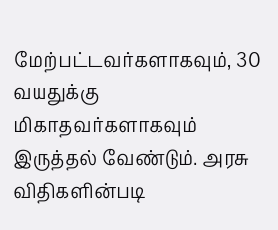மேற்பட்டவர்களாகவும், 30 வயதுக்கு மிகாதவர்களாகவும் இருத்தல் வேண்டும். அரசு விதிகளின்படி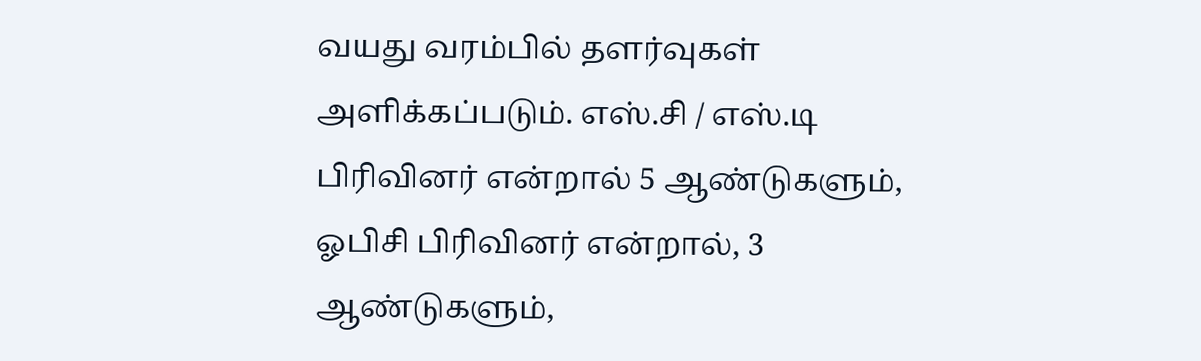வயது வரம்பில் தளர்வுகள் அளிக்கப்படும். எஸ்.சி / எஸ்.டி பிரிவினர் என்றால் 5 ஆண்டுகளும், ஓபிசி பிரிவினர் என்றால், 3 ஆண்டுகளும்,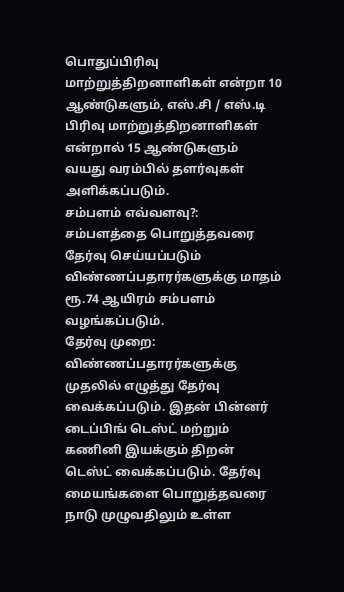பொதுப்பிரிவு மாற்றுத்திறனாளிகள் என்றா 10 ஆண்டுகளும், எஸ்.சி / எஸ்.டி பிரிவு மாற்றுத்திறனாளிகள் என்றால் 15 ஆண்டுகளும் வயது வரம்பில் தளர்வுகள் அளிக்கப்படும்.
சம்பளம் எவ்வளவு?: சம்பளத்தை பொறுத்தவரை தேர்வு செய்யப்படும் விண்ணப்பதாரர்களுக்கு மாதம் ரூ.74 ஆயிரம் சம்பளம் வழங்கப்படும்.
தேர்வு முறை: விண்ணப்பதாரர்களுக்கு முதலில் எழுத்து தேர்வு வைக்கப்படும். இதன் பின்னர் டைப்பிங் டெஸ்ட் மற்றும் கணினி இயக்கும் திறன் டெஸ்ட் வைக்கப்படும். தேர்வு மையங்களை பொறுத்தவரை நாடு முழுவதிலும் உள்ள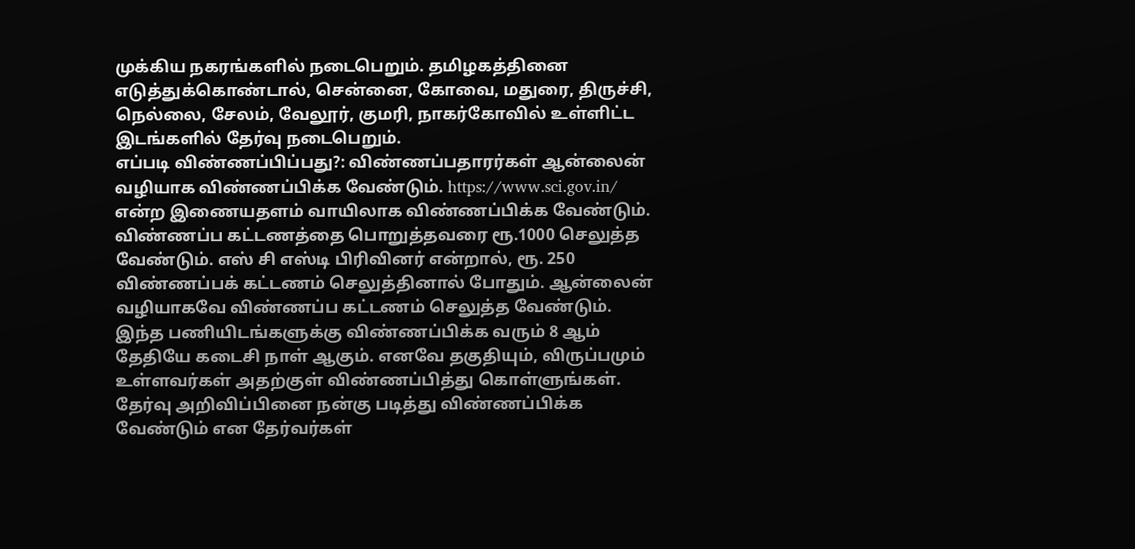முக்கிய நகரங்களில் நடைபெறும். தமிழகத்தினை எடுத்துக்கொண்டால், சென்னை, கோவை, மதுரை, திருச்சி, நெல்லை, சேலம், வேலூர், குமரி, நாகர்கோவில் உள்ளிட்ட இடங்களில் தேர்வு நடைபெறும்.
எப்படி விண்ணப்பிப்பது?: விண்ணப்பதாரர்கள் ஆன்லைன் வழியாக விண்ணப்பிக்க வேண்டும். https://www.sci.gov.in/ என்ற இணையதளம் வாயிலாக விண்ணப்பிக்க வேண்டும். விண்ணப்ப கட்டணத்தை பொறுத்தவரை ரூ.1000 செலுத்த வேண்டும். எஸ் சி எஸ்டி பிரிவினர் என்றால், ரூ. 250 விண்ணப்பக் கட்டணம் செலுத்தினால் போதும். ஆன்லைன் வழியாகவே விண்ணப்ப கட்டணம் செலுத்த வேண்டும். இந்த பணியிடங்களுக்கு விண்ணப்பிக்க வரும் 8 ஆம் தேதியே கடைசி நாள் ஆகும். எனவே தகுதியும், விருப்பமும் உள்ளவர்கள் அதற்குள் விண்ணப்பித்து கொள்ளுங்கள்.
தேர்வு அறிவிப்பினை நன்கு படித்து விண்ணப்பிக்க வேண்டும் என தேர்வர்கள்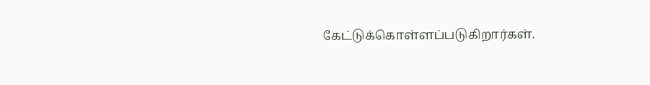கேட்டுக்கொள்ளப்படுகிறார்கள்.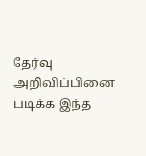தேர்வு அறிவிப்பினை படிக்க இந்த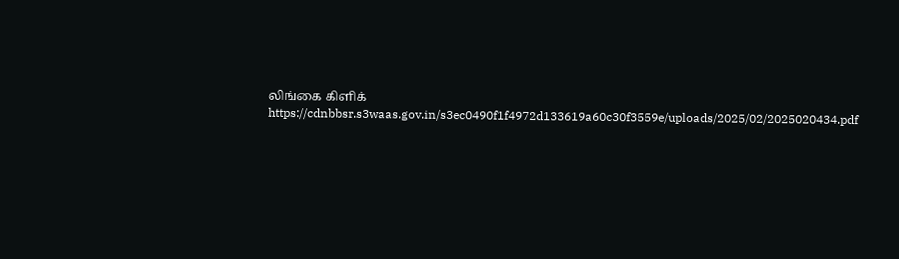லிங்கை கிளிக்
https://cdnbbsr.s3waas.gov.in/s3ec0490f1f4972d133619a60c30f3559e/uploads/2025/02/2025020434.pdf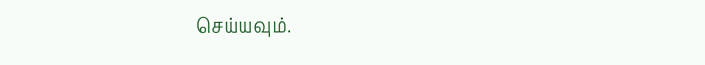செய்யவும்.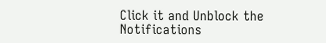Click it and Unblock the Notifications